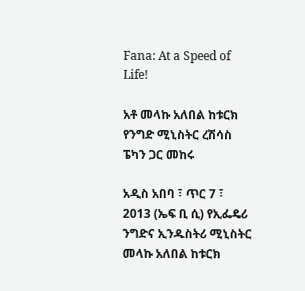Fana: At a Speed of Life!

አቶ መላኩ አለበል ከቱርክ የንግድ ሚኒስትር ረሽሳስ ፔካን ጋር መከሩ

አዲስ አበባ ፣ ጥር 7 ፣ 2013 (ኤፍ ቢ ሲ) የኢፌዴሪ ንግድና ኢንዱስትሪ ሚኒስትር መላኩ አለበል ከቱርክ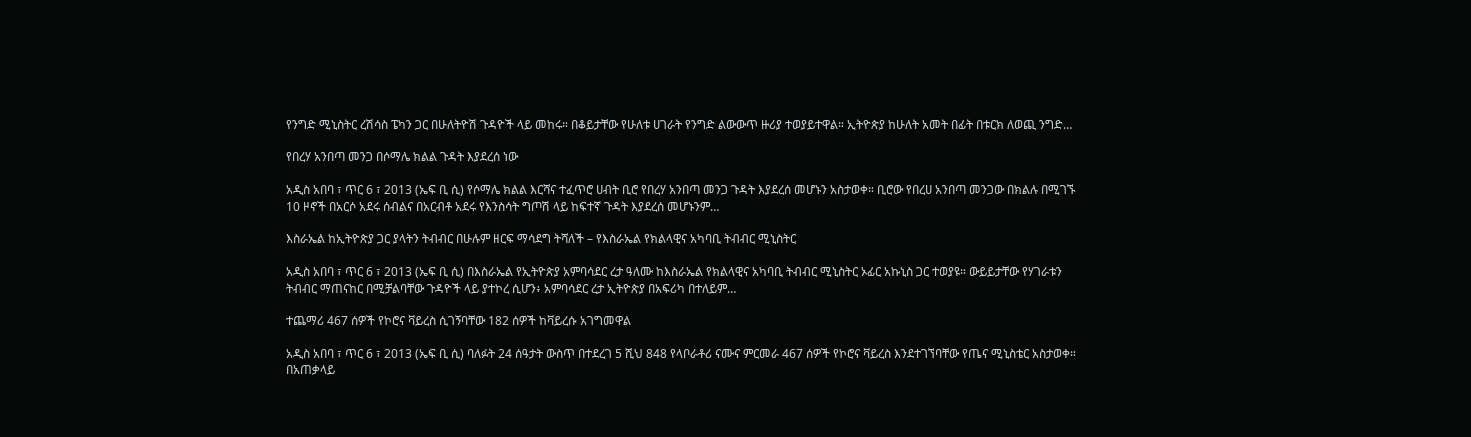የንግድ ሚኒስትር ረሽሳስ ፔካን ጋር በሁለትዮሽ ጉዳዮች ላይ መከሩ። በቆይታቸው የሁለቱ ሀገራት የንግድ ልውውጥ ዙሪያ ተወያይተዋል። ኢትዮጵያ ከሁለት አመት በፊት በቱርክ ለወጪ ንግድ…

የበረሃ አንበጣ መንጋ በሶማሌ ክልል ጉዳት እያደረሰ ነው

አዲስ አበባ ፣ ጥር 6 ፣ 2013 (ኤፍ ቢ ሲ) የሶማሌ ክልል እርሻና ተፈጥሮ ሀብት ቢሮ የበረሃ አንበጣ መንጋ ጉዳት እያደረሰ መሆኑን አስታወቀ። ቢሮው የበረሀ አንበጣ መንጋው በክልሉ በሚገኙ 10 ዞኖች በአርሶ አደሩ ሰብልና በአርብቶ አደሩ የእንስሳት ግጦሽ ላይ ከፍተኛ ጉዳት እያደረሰ መሆኑንም…

እስራኤል ከኢትዮጵያ ጋር ያላትን ትብብር በሁሉም ዘርፍ ማሳደግ ትሻለች – የእስራኤል የክልላዊና አካባቢ ትብብር ሚኒስትር

አዲስ አበባ ፣ ጥር 6 ፣ 2013 (ኤፍ ቢ ሲ) በእስራኤል የኢትዮጵያ አምባሳደር ረታ ዓለሙ ከእስራኤል የክልላዊና አካባቢ ትብብር ሚኒስትር ኦፊር አኩኒስ ጋር ተወያዩ። ውይይታቸው የሃገራቱን ትብብር ማጠናከር በሚቻልባቸው ጉዳዮች ላይ ያተኮረ ሲሆን፥ አምባሳደር ረታ ኢትዮጵያ በአፍሪካ በተለይም…

ተጨማሪ 467 ሰዎች የኮሮና ቫይረስ ሲገኝባቸው 182 ሰዎች ከቫይረሱ አገግመዋል

አዲስ አበባ ፣ ጥር 6 ፣ 2013 (ኤፍ ቢ ሲ) ባለፉት 24 ሰዓታት ውስጥ በተደረገ 5 ሺህ 848 የላቦራቶሪ ናሙና ምርመራ 467 ሰዎች የኮሮና ቫይረስ እንደተገኘባቸው የጤና ሚኒስቴር አስታወቀ። በአጠቃላይ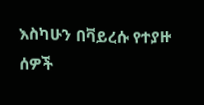እስካሁን በቫይረሱ የተያዙ ሰዎች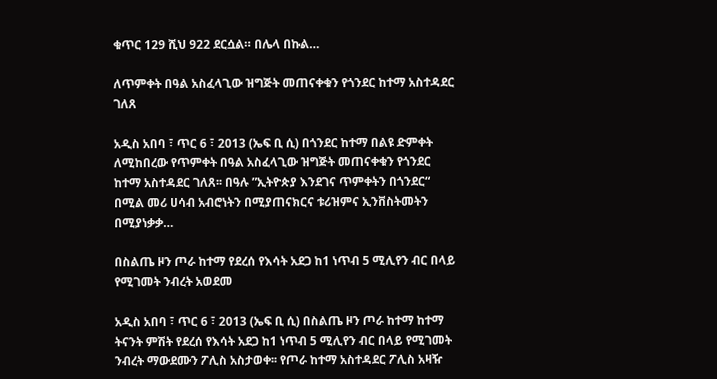ቁጥር 129 ሺህ 922 ደርሷል። በሌላ በኩል…

ለጥምቀት በዓል አስፈላጊው ዝግጅት መጠናቀቁን የጎንደር ከተማ አስተዳደር ገለጸ

አዲስ አበባ ፣ ጥር 6 ፣ 2013 (ኤፍ ቢ ሲ) በጎንደር ከተማ በልዩ ድምቀት ለሚከበረው የጥምቀት በዓል አስፈላጊው ዝግጅት መጠናቀቁን የጎንደር ከተማ አስተዳደር ገለጸ፡፡ በዓሉ ”ኢትዮጵያ እንደገና ጥምቀትን በጎንደር“ በሚል መሪ ሀሳብ አብሮነትን በሚያጠናክርና ቱሪዝምና ኢንቨስትመትን በሚያነቃቃ…

በስልጤ ዞን ጦራ ከተማ የደረሰ የእሳት አደጋ ከ1 ነጥብ 5 ሚሊየን ብር በላይ የሚገመት ንብረት አወደመ

አዲስ አበባ ፣ ጥር 6 ፣ 2013 (ኤፍ ቢ ሲ) በስልጤ ዞን ጦራ ከተማ ከተማ ትናንት ምሽት የደረሰ የእሳት አደጋ ከ1 ነጥብ 5 ሚሊየን ብር በላይ የሚገመት ንብረት ማውደሙን ፖሊስ አስታወቀ፡፡ የጦራ ከተማ አስተዳደር ፖሊስ አዛዥ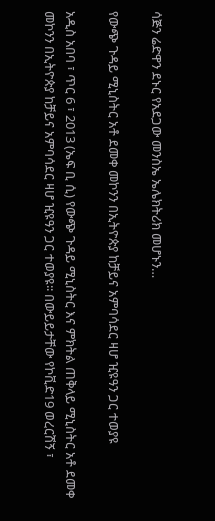ሳጅን ሬድዋን ደኑር የአደጋው መንስኤ ኤሌክትሪክ መሆኑን…

የውጭ ጉዳይ ሚኒስትር አቶ ደመቀ መኮንን በኢትዮጵያ ከቻይና አምባሳደር ዛሆ ዢዩዓን ጋር ተወያዩ

አዲስ አበባ ፣ ጥር 6 ፣ 2013 (ኤፍ ቢ ሲ) የውጭ ጉዳይ ሚኒስትር እና ምክትል ጠቅላይ ሚኒስትር አቶ ደመቀ መኮንን በኢትዮጵያ ከቻይና አምባሳደር ዛሆ ዢዩዓን ጋር ተወያዩ፡፡ በውይይታቸው የኮቪድ19 ወረርሽኝ ፣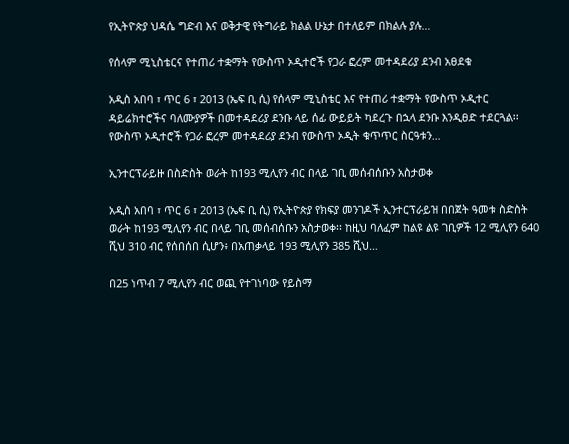የኢትዮጵያ ህዳሴ ግድብ እና ወቅታዊ የትግራይ ክልል ሁኔታ በተለይም በክልሉ ያሉ…

የሰላም ሚኒስቴርና የተጠሪ ተቋማት የውስጥ ኦዲተሮች የጋራ ፎረም መተዳደሪያ ደንብ አፀደቁ

አዲስ አበባ ፣ ጥር 6 ፣ 2013 (ኤፍ ቢ ሲ) የሰላም ሚኒስቴር እና የተጠሪ ተቋማት የውስጥ ኦዲተር ዳይሬክተሮችና ባለሙያዎች በመተዳደሪያ ደንቡ ላይ ሰፊ ውይይት ካደረጉ በኋላ ደንቡ እንዲፀድ ተደርጓል፡፡ የውስጥ ኦዲተሮች የጋራ ፎረም መተዳደሪያ ደንብ የውስጥ ኦዲት ቁጥጥር ስርዓቱን…

ኢንተርፕራይዙ በስድስት ወራት ከ193 ሚሊየን ብር በላይ ገቢ መሰብሰቡን አስታወቀ

አዲስ አበባ ፣ ጥር 6 ፣ 2013 (ኤፍ ቢ ሲ) የኢትዮጵያ የክፍያ መንገዶች ኢንተርፕራይዝ በበጀት ዓመቱ ስድስት ወራት ከ193 ሚሊየን ብር በላይ ገቢ መሰብሰቡን አስታወቀ፡፡ ከዚህ ባለፈም ከልዩ ልዩ ገቢዎች 12 ሚሊየን 640 ሺህ 310 ብር የሰበሰበ ሲሆን፥ በአጠቃላይ 193 ሚሊየን 385 ሺህ…

በ25 ነጥብ 7 ሚሊየን ብር ወጪ የተገነባው የይስማ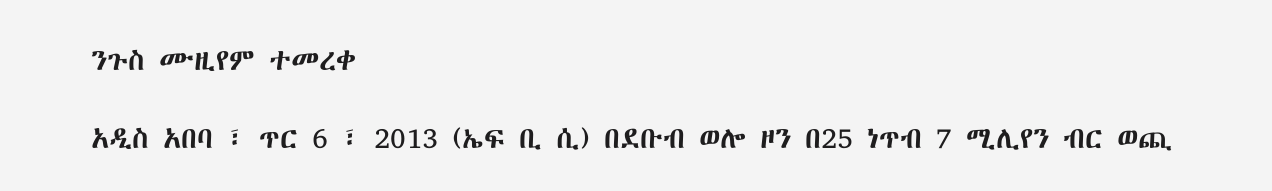ንጉስ ሙዚየም ተመረቀ

አዲስ አበባ ፣ ጥር 6 ፣ 2013 (ኤፍ ቢ ሲ) በደቡብ ወሎ ዞን በ25 ነጥብ 7 ሚሊየን ብር ወጪ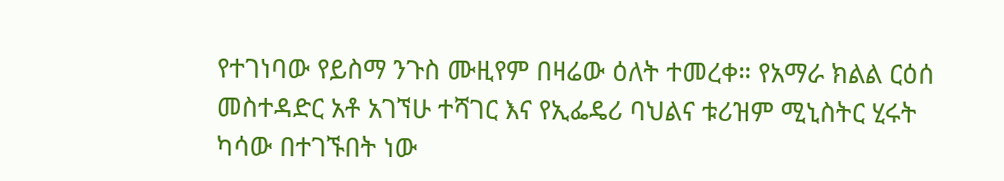የተገነባው የይስማ ንጉስ ሙዚየም በዛሬው ዕለት ተመረቀ። የአማራ ክልል ርዕሰ መስተዳድር አቶ አገኘሁ ተሻገር እና የኢፌዴሪ ባህልና ቱሪዝም ሚኒስትር ሂሩት ካሳው በተገኙበት ነው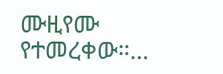ሙዚየሙ የተመረቀው።…